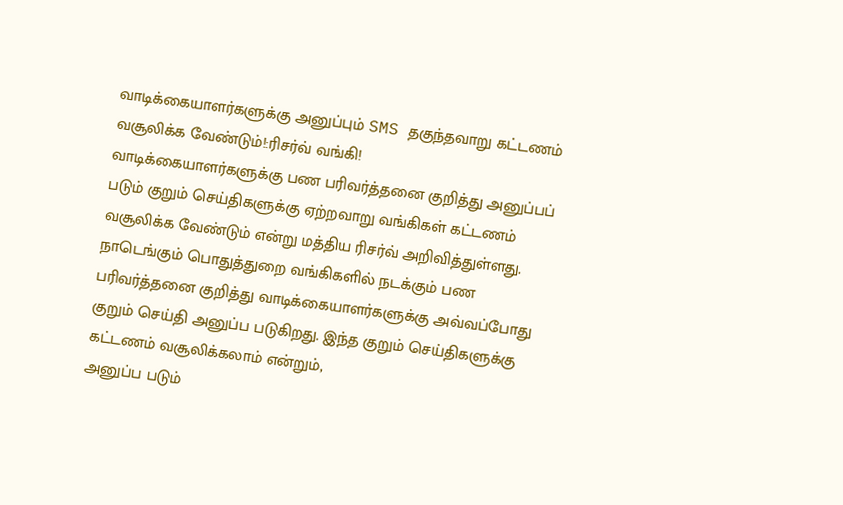வாடிக்கையாளர்களுக்கு அனுப்பும் SMS தகுந்தவாறு கட்டணம் வசூலிக்க வேண்டும்!:ரிசர்வ் வங்கி!
வாடிக்கையாளர்களுக்கு பண பரிவர்த்தனை குறித்து அனுப்பப் படும் குறும் செய்திகளுக்கு ஏற்றவாறு வங்கிகள் கட்டணம்
வசூலிக்க வேண்டும் என்று மத்திய ரிசர்வ் அறிவித்துள்ளது.
நாடெங்கும் பொதுத்துறை வங்கிகளில் நடக்கும் பண பரிவர்த்தனை குறித்து வாடிக்கையாளர்களுக்கு அவ்வப்போது குறும் செய்தி அனுப்ப படுகிறது. இந்த குறும் செய்திகளுக்கு கட்டணம் வசூலிக்கலாம் என்றும்,
அனுப்ப படும்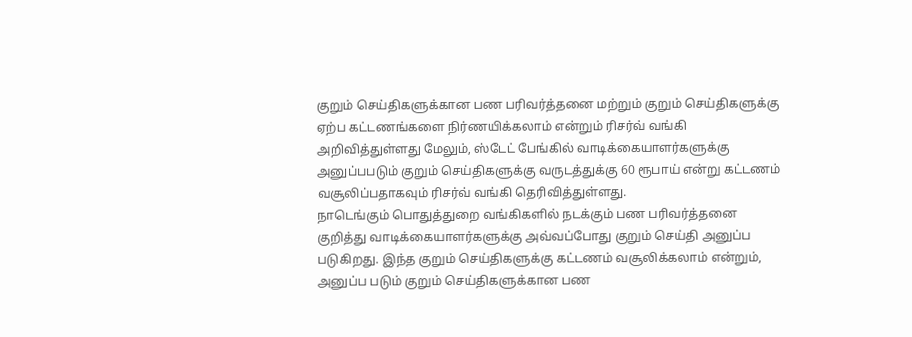குறும் செய்திகளுக்கான பண பரிவர்த்தனை மற்றும் குறும் செய்திகளுக்கு ஏற்ப கட்டணங்களை நிர்ணயிக்கலாம் என்றும் ரிசர்வ் வங்கி அறிவித்துள்ளது மேலும், ஸ்டேட் பேங்கில் வாடிக்கையாளர்களுக்கு அனுப்பபடும் குறும் செய்திகளுக்கு வருடத்துக்கு 60 ரூபாய் என்று கட்டணம் வசூலிப்பதாகவும் ரிசர்வ் வங்கி தெரிவித்துள்ளது.
நாடெங்கும் பொதுத்துறை வங்கிகளில் நடக்கும் பண பரிவர்த்தனை குறித்து வாடிக்கையாளர்களுக்கு அவ்வப்போது குறும் செய்தி அனுப்ப படுகிறது. இந்த குறும் செய்திகளுக்கு கட்டணம் வசூலிக்கலாம் என்றும்,
அனுப்ப படும் குறும் செய்திகளுக்கான பண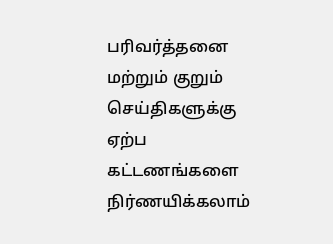பரிவர்த்தனை மற்றும் குறும் செய்திகளுக்கு ஏற்ப கட்டணங்களை நிர்ணயிக்கலாம்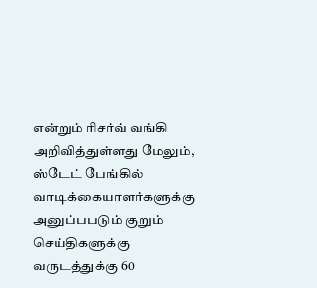என்றும் ரிசர்வ் வங்கி அறிவித்துள்ளது மேலும், ஸ்டேட் பேங்கில் வாடிக்கையாளர்களுக்கு அனுப்பபடும் குறும் செய்திகளுக்கு வருடத்துக்கு 60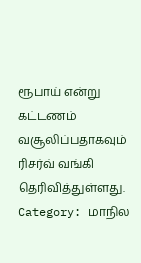ரூபாய் என்று கட்டணம் வசூலிப்பதாகவும் ரிசர்வ் வங்கி தெரிவித்துள்ளது.
Category: மாநில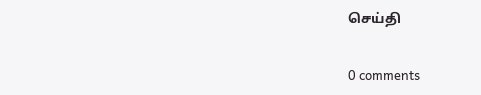செய்தி


0 comments